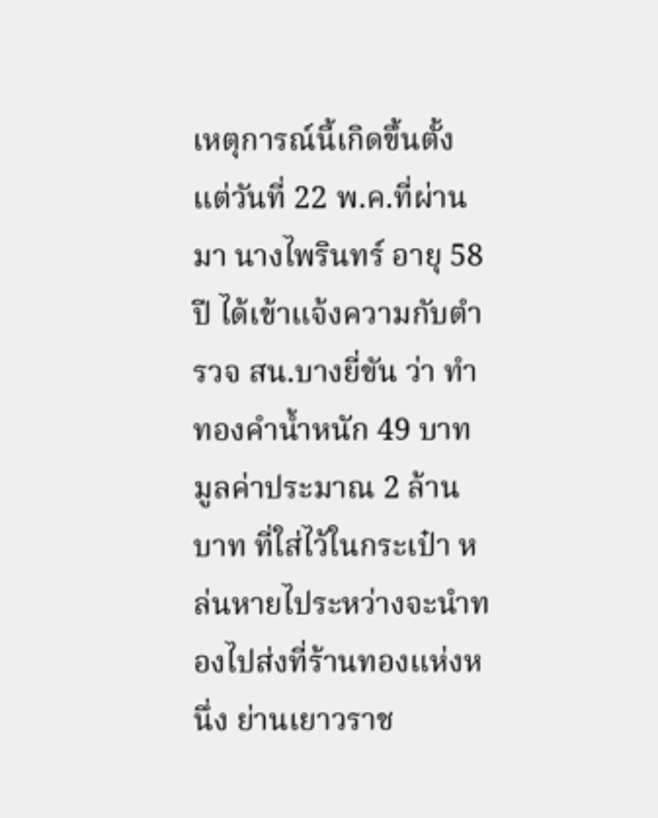เหตุการณ์นี้เกิดขึ้นตั้งแต่วันที่ 22 พ.ค.ที่ผ่านมา นางไพรินทร์ อายุ 58 ปี ได้เข้าแจ้งความกับตำรวจ สน.บางยี่ขัน ว่า ทำทองคำน้ำหนัก 49 บาท มูลค่าประมาณ 2 ล้านบาท ที่ใส่ไว้ในกระเป๋า หล่นหายไประหว่างจะนำทองไปส่งที่ร้านทองแห่งหนึ่ง ย่านเยาวราช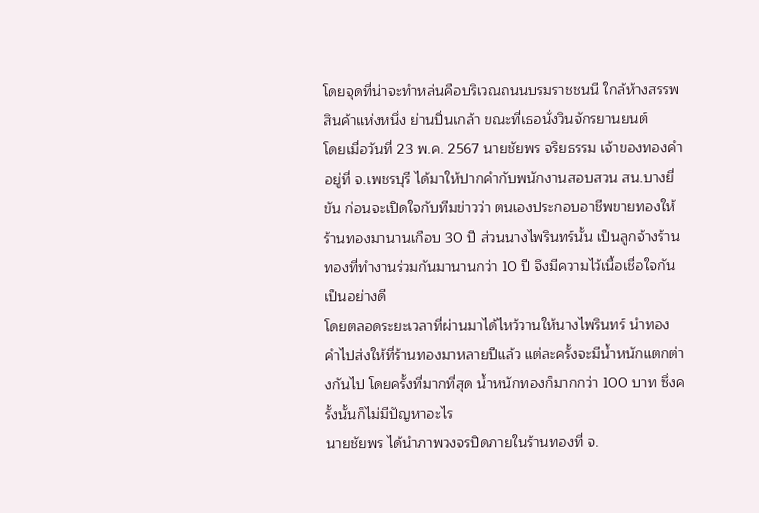โดยจุดที่น่าจะทำหล่นคือบริเวณถนนบรมราชชนนี ใกล้ห้างสรรพสินค้าแห่งหนึ่ง ย่านปิ่นเกล้า ขณะที่เธอนั่งวินจักรยานยนต์
โดยเมื่อวันที่ 23 พ.ค. 2567 นายชัยพร จริยธรรม เจ้าของทองคำอยู่ที่ จ.เพชรบุรี ได้มาให้ปากคำกับพนักงานสอบสวน สน.บางยี่ขัน ก่อนจะเปิดใจกับทีมข่าวว่า ตนเองประกอบอาชีพขายทองให้ร้านทองมานานเกือบ 30 ปี ส่วนนางไพรินทร์นั้น เป็นลูกจ้างร้านทองที่ทำงานร่วมกันมานานกว่า 10 ปี จึงมีความไว้เนื้อเชื่อใจกันเป็นอย่างดี
โดยตลอดระยะเวลาที่ผ่านมาได้ไหว้วานให้นางไพรินทร์ นำทองคำไปส่งให้ที่ร้านทองมาหลายปีแล้ว แต่ละครั้งจะมีน้ำหนักแตกต่างกันไป โดยครั้งที่มากที่สุด น้ำหนักทองก็มากกว่า 100 บาท ซึ่งครั้งนั้นก็ไม่มีปัญหาอะไร
นายชัยพร ได้นำภาพวงจรปิดภายในร้านทองที่ จ.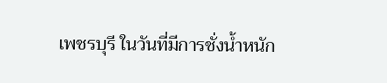เพชรบุรี ในวันที่มีการชั่งน้ำหนัก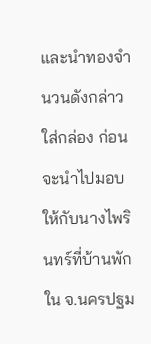และนำทองจำนวนดังกล่าวใส่กล่อง ก่อนจะนำไปมอบให้กับนางไพรินทร์ที่บ้านพักใน จ.นครปฐม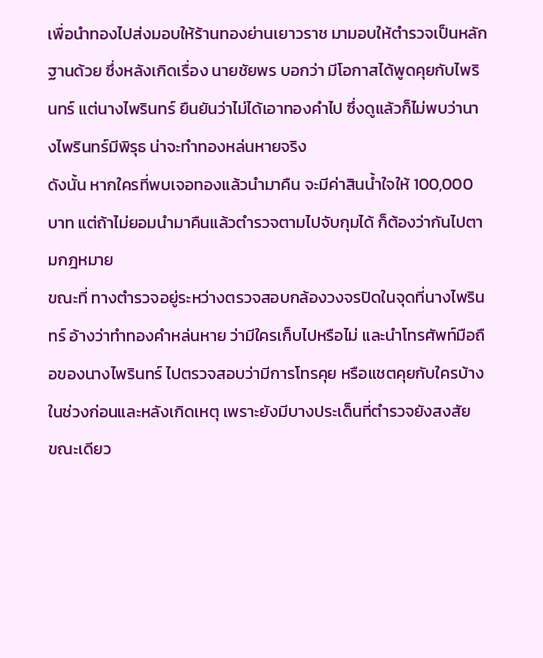เพื่อนำทองไปส่งมอบให้ร้านทองย่านเยาวราช มามอบให้ตำรวจเป็นหลักฐานด้วย ซึ่งหลังเกิดเรื่อง นายชัยพร บอกว่า มีโอกาสได้พูดคุยกับไพรินทร์ แต่นางไพรินทร์ ยืนยันว่าไม่ได้เอาทองคำไป ซึ่งดูแล้วก็ไม่พบว่านางไพรินทร์มีพิรุธ น่าจะทำทองหล่นหายจริง
ดังนั้น หากใครที่พบเจอทองแล้วนำมาคืน จะมีค่าสินน้ำใจให้ 100,000 บาท แต่ถ้าไม่ยอมนำมาคืนแล้วตำรวจตามไปจับกุมได้ ก็ต้องว่ากันไปตามกฎหมาย
ขณะที่ ทางตำรวจอยู่ระหว่างตรวจสอบกล้องวงจรปิดในจุดที่นางไพรินทร์ อ้างว่าทำทองคำหล่นหาย ว่ามีใครเก็บไปหรือไม่ และนำโทรศัพท์มือถือของนางไพรินทร์ ไปตรวจสอบว่ามีการโทรคุย หรือแชตคุยกับใครบ้าง ในช่วงก่อนและหลังเกิดเหตุ เพราะยังมีบางประเด็นที่ตำรวจยังสงสัย
ขณะเดียว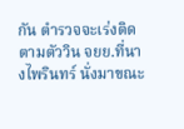กัน ตำรวจจะเร่งติดตามตัววิน จยย.ที่นางไพรินทร์ นั่งมาขณะ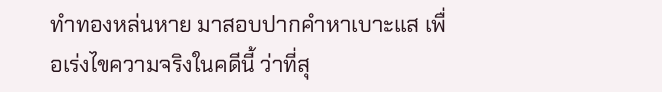ทำทองหล่นหาย มาสอบปากคำหาเบาะแส เพื่อเร่งไขความจริงในคดีนี้ ว่าที่สุ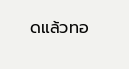ดแล้วทอ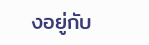งอยู่กับ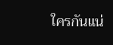ใครกันแน่